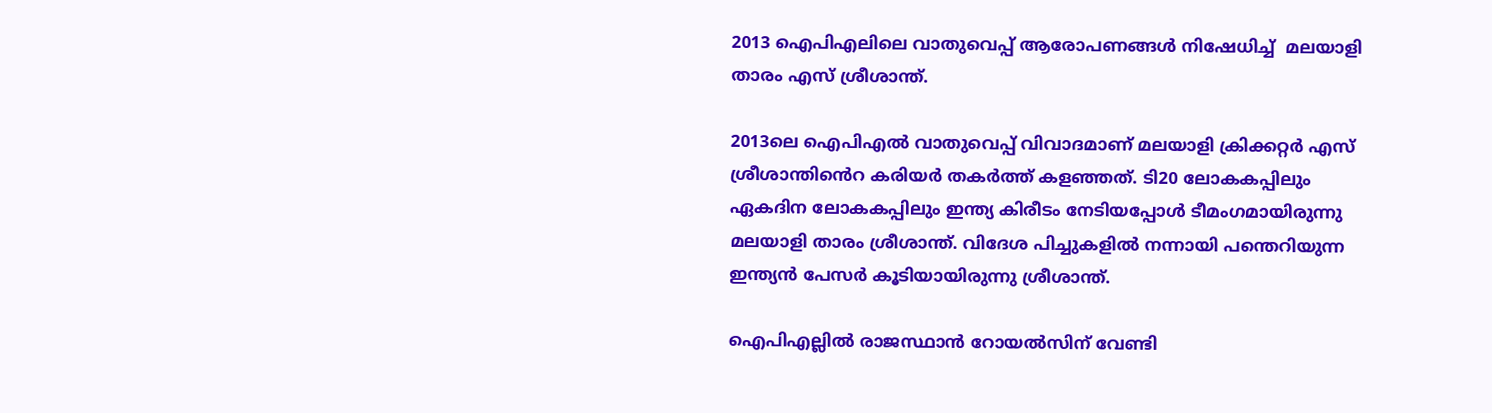2013 ഐപിഎലിലെ വാതുവെപ്പ് ആരോപണങ്ങൾ നിഷേധിച്ച്  മലയാളി താരം എസ് ശ്രീശാന്ത്.

2013ലെ ഐപിഎൽ വാതുവെപ്പ് വിവാദമാണ് മലയാളി ക്രിക്കറ്റ‍ർ എസ് ശ്രീശാന്തിൻെറ കരിയ‍ർ തകർത്ത് കളഞ്ഞത്. ടി20 ലോകകപ്പിലും ഏകദിന ലോകകപ്പിലും ഇന്ത്യ കിരീടം നേടിയപ്പോൾ ടീമംഗമായിരുന്നു മലയാളി താരം ശ്രീശാന്ത്. വിദേശ പിച്ചുകളിൽ നന്നായി പന്തെറിയുന്ന ഇന്ത്യൻ പേസ‍‍ർ കൂടിയായിരുന്നു ശ്രീശാന്ത്‌.

ഐപിഎല്ലിൽ രാജസ്ഥാൻ റോയൽസിന് വേണ്ടി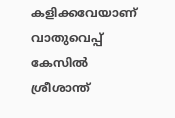കളിക്കവേയാണ് വാതുവെപ്പ് കേസിൽ ശ്രീശാന്ത്‌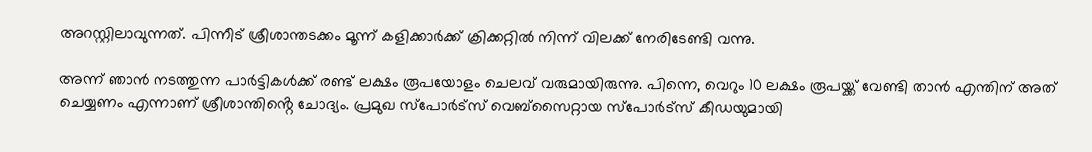അറസ്റ്റിലാവുന്നത്. പിന്നീട് ശ്രീശാന്തടക്കം മൂന്ന് കളിക്കാർക്ക് ക്രിക്കറ്റിൽ നിന്ന് വിലക്ക് നേരിടേണ്ടി വന്നു.

അന്ന് ഞാൻ നടത്തുന്ന പാർട്ടികൾക്ക് രണ്ട് ലക്ഷം രൂപയോളം ചെലവ് വരുമായിരുന്നു. പിന്നെ, വെറും 10 ലക്ഷം രൂപയ്ക്ക് വേണ്ടി താൻ എന്തിന് അത് ചെയ്യണം എന്നാണ് ശ്രീശാന്തിൻ്റെ ചോദ്യം. പ്രമുഖ സ്‌പോർട്‌സ് വെബ്‌സൈറ്റായ സ്‌പോർട്‌സ് കീഡയുമായി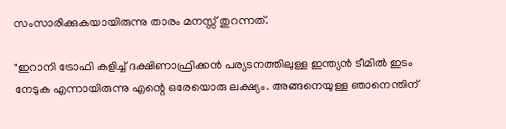സംസാരിക്കുകയായിരുന്നു താരം മനസ്സ് തുറന്നത്.

"ഇറാനി ട്രോഫി കളിച്ച് ദക്ഷിണാഫ്രിക്കൻ പര്യടനത്തിലുള്ള ഇന്ത്യൻ ടീമിൽ ഇടം നേടുക എന്നായിരുന്നു എന്റെ ഒരേയൊരു ലക്ഷ്യം. അങ്ങനെയുള്ള ഞാനെന്തിന്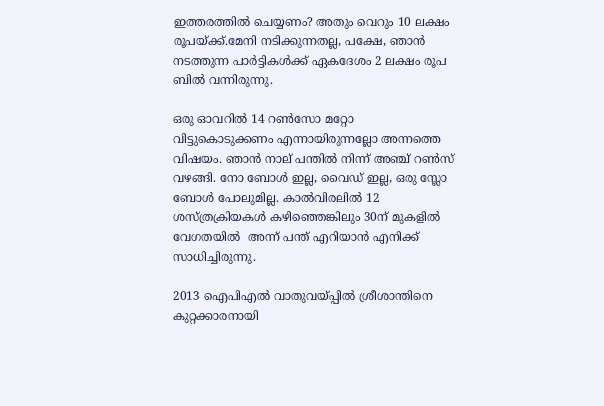ഇത്തരത്തിൽ ചെയ്യണം? അതും വെറും 10 ലക്ഷം രൂപയ്ക്ക്.മേനി നടിക്കുന്നതല്ല, പക്ഷേ, ഞാൻ നടത്തുന്ന പാർട്ടികൾക്ക് ഏകദേശം 2 ലക്ഷം രൂപ ബിൽ വന്നിരുന്നു.

ഒരു ഓവറിൽ 14 റൺസോ മറ്റോ വിട്ടുകൊടുക്കണം എന്നായിരുന്നല്ലോ അന്നത്തെ വിഷയം. ഞാൻ നാല് പന്തിൽ നിന്ന് അഞ്ച് റൺസ് വഴങ്ങി. നോ ബോൾ ഇല്ല, വൈഡ് ഇല്ല, ഒരു സ്ലോ ബോൾ പോലുമില്ല. കാൽവിരലിൽ 12 ശസ്ത്രക്രിയകൾ കഴിഞ്ഞെങ്കിലും 30ന് മുകളിൽ വേഗതയിൽ  അന്ന് പന്ത് എറിയാൻ എനിക്ക് സാധിച്ചിരുന്നു.

2013 ഐപിഎൽ വാതുവയ്പ്പിൽ ശ്രീശാന്തിനെ കുറ്റക്കാരനായി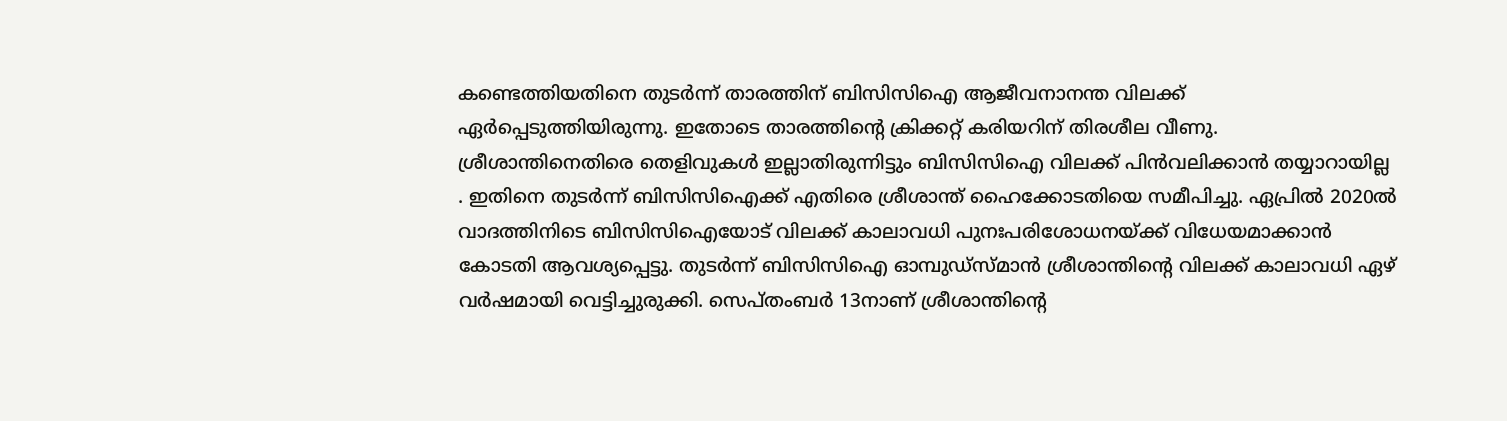കണ്ടെത്തിയതിനെ തുടർന്ന് താരത്തിന് ബിസിസിഐ ആജീവനാനന്ത വിലക്ക് ഏർപ്പെടുത്തിയിരുന്നു. ഇതോടെ താരത്തിന്റെ ക്രിക്കറ്റ് കരിയറിന് തിരശീല വീണു. ശ്രീശാന്തിനെതിരെ തെളിവുകൾ ഇല്ലാതിരുന്നിട്ടും ബിസിസിഐ വിലക്ക് പിൻവലിക്കാൻ തയ്യാറായില്ല . ഇതിനെ തുടർന്ന് ബിസിസിഐക്ക് എതിരെ ശ്രീശാന്ത് ഹൈക്കോടതിയെ സമീപിച്ചു. ഏപ്രിൽ 2020ൽ വാദത്തിനിടെ ബിസിസിഐയോട് വിലക്ക് കാലാവധി പുനഃപരിശോധനയ്ക്ക് വിധേയമാക്കാൻ കോടതി ആവശ്യപ്പെട്ടു. തുടർന്ന് ബിസിസിഐ ഓമ്പുഡ്‌സ്മാൻ ശ്രീശാന്തിന്റെ വിലക്ക് കാലാവധി ഏഴ് വർഷമായി വെട്ടിച്ചുരുക്കി. സെപ്തംബർ 13നാണ് ശ്രീശാന്തിന്റെ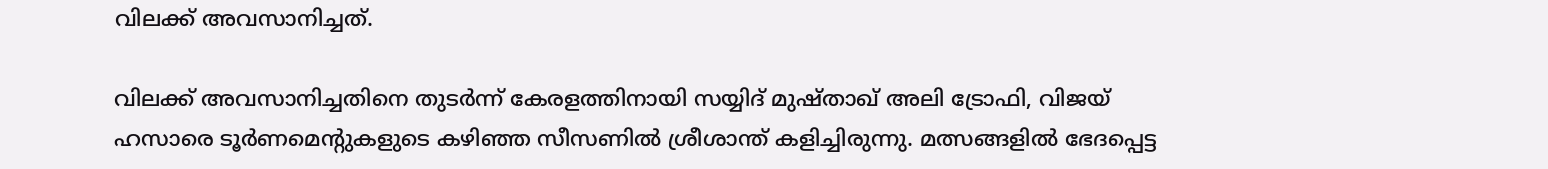വിലക്ക് അവസാനിച്ചത്.

വിലക്ക് അവസാനിച്ചതിനെ തുടർന്ന് കേരളത്തിനായി സയ്യിദ് മുഷ്താഖ് അലി ട്രോഫി, വിജയ് ഹസാരെ ടൂർണമെൻ്റുകളുടെ കഴിഞ്ഞ സീസണിൽ ശ്രീശാന്ത് കളിച്ചിരുന്നു. മത്സങ്ങളിൽ ഭേദപ്പെട്ട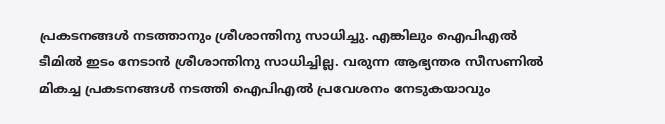പ്രകടനങ്ങൾ നടത്താനും ശ്രീശാന്തിനു സാധിച്ചു. എങ്കിലും ഐപിഎൽ ടീമിൽ ഇടം നേടാൻ ശ്രീശാന്തിനു സാധിച്ചില്ല. വരുന്ന ആഭ്യന്തര സീസണിൽ മികച്ച പ്രകടനങ്ങൾ നടത്തി ഐപിഎൽ പ്രവേശനം നേടുകയാവും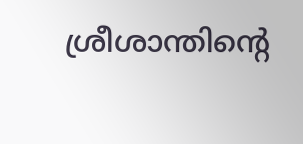ശ്രീശാന്തിൻ്റെ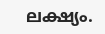ലക്ഷ്യം.